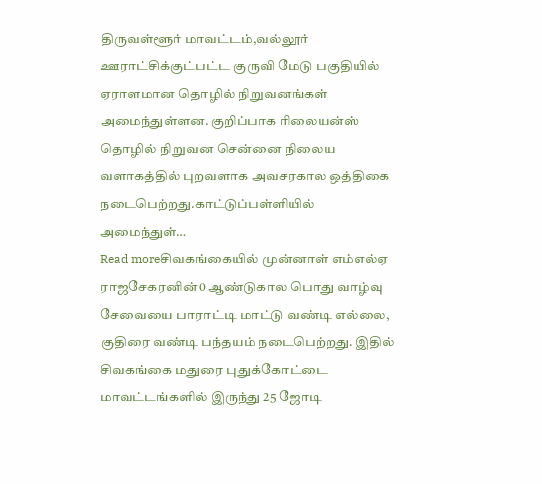திருவள்ளூர் மாவட்டம்,வல்லூர் ஊராட்சிக்குட்பட்ட குருவி மேடு பகுதியில் ஏராளமான தொழில் நிறுவனங்கள் அமைந்துள்ளன. குறிப்பாக ரிலையன்ஸ் தொழில் நிறுவன சென்னை நிலைய வளாகத்தில் புறவளாக அவசரகால ஒத்திகை நடைபெற்றது.காட்டுப்பள்ளியில் அமைந்துள்…
Read moreசிவகங்கையில் முன்னாள் எம்எல்ஏ ராஜசேகரனின்0 ஆண்டுகால பொது வாழ்வு சேவையை பாராட்டி மாட்டு வண்டி எல்லை, குதிரை வண்டி பந்தயம் நடைபெற்றது. இதில் சிவகங்கை மதுரை புதுக்கோட்டை மாவட்டங்களில் இருந்து 25 ஜோடி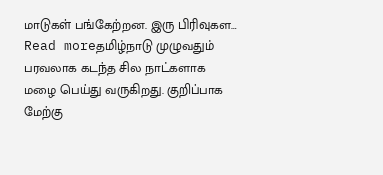மாடுகள் பங்கேற்றன. இரு பிரிவுகள…
Read moreதமிழ்நாடு முழுவதும் பரவலாக கடந்த சில நாட்களாக மழை பெய்து வருகிறது. குறிப்பாக மேற்கு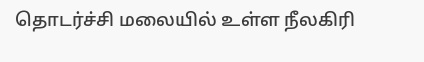தொடர்ச்சி மலையில் உள்ள நீலகிரி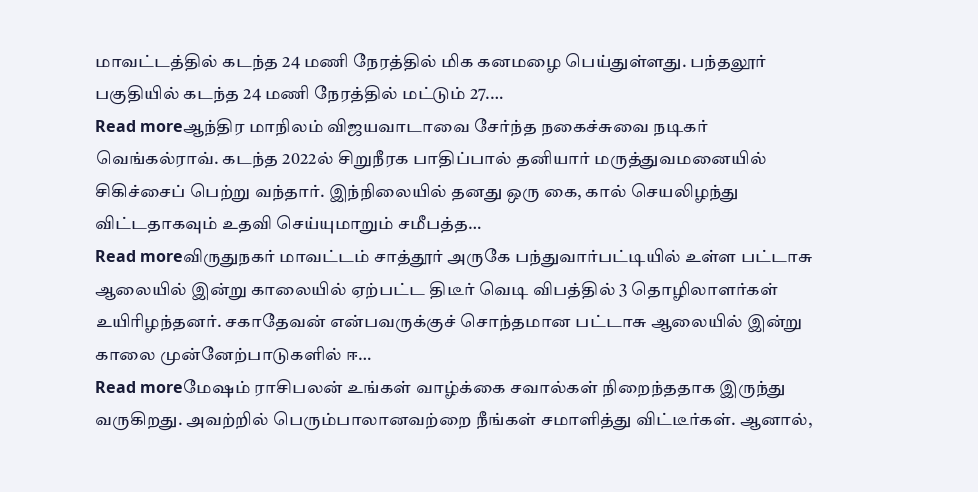மாவட்டத்தில் கடந்த 24 மணி நேரத்தில் மிக கனமழை பெய்துள்ளது. பந்தலூர் பகுதியில் கடந்த 24 மணி நேரத்தில் மட்டும் 27.…
Read moreஆந்திர மாநிலம் விஜயவாடாவை சேர்ந்த நகைச்சுவை நடிகர் வெங்கல்ராவ். கடந்த 2022ல் சிறுநீரக பாதிப்பால் தனியார் மருத்துவமனையில் சிகிச்சைப் பெற்று வந்தார். இந்நிலையில் தனது ஒரு கை, கால் செயலிழந்து விட்டதாகவும் உதவி செய்யுமாறும் சமீபத்த…
Read moreவிருதுநகர் மாவட்டம் சாத்தூர் அருகே பந்துவார்பட்டியில் உள்ள பட்டாசு ஆலையில் இன்று காலையில் ஏற்பட்ட திடீர் வெடி விபத்தில் 3 தொழிலாளர்கள் உயிரிழந்தனர். சகாதேவன் என்பவருக்குச் சொந்தமான பட்டாசு ஆலையில் இன்று காலை முன்னேற்பாடுகளில் ஈ…
Read moreமேஷம் ராசிபலன் உங்கள் வாழ்க்கை சவால்கள் நிறைந்ததாக இருந்து வருகிறது. அவற்றில் பெரும்பாலானவற்றை நீங்கள் சமாளித்து விட்டீர்கள். ஆனால்,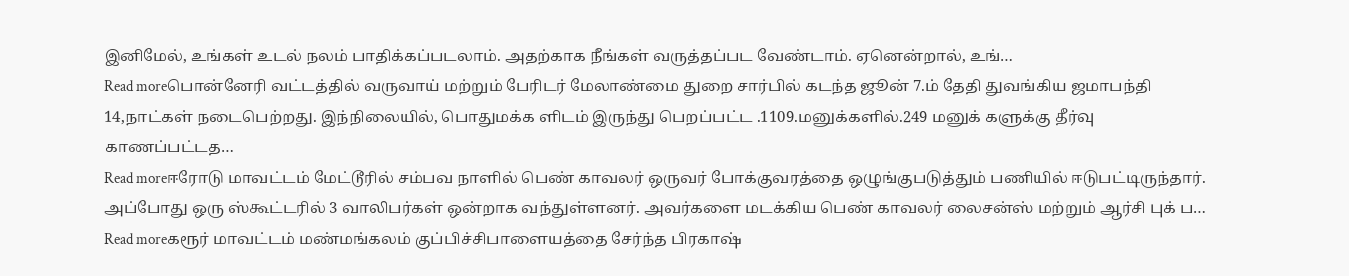இனிமேல், உங்கள் உடல் நலம் பாதிக்கப்படலாம். அதற்காக நீங்கள் வருத்தப்பட வேண்டாம். ஏனென்றால், உங்…
Read moreபொன்னேரி வட்டத்தில் வருவாய் மற்றும் பேரிடர் மேலாண்மை துறை சார்பில் கடந்த ஜூன் 7.ம் தேதி துவங்கிய ஜமாபந்தி 14,நாட்கள் நடைபெற்றது. இந்நிலையில், பொதுமக்க ளிடம் இருந்து பெறப்பட்ட .1109.மனுக்களில்.249 மனுக் களுக்கு தீர்வு காணப்பட்டத…
Read moreஈரோடு மாவட்டம் மேட்டூரில் சம்பவ நாளில் பெண் காவலர் ஒருவர் போக்குவரத்தை ஒழுங்குபடுத்தும் பணியில் ஈடுபட்டிருந்தார். அப்போது ஒரு ஸ்கூட்டரில் 3 வாலிபர்கள் ஒன்றாக வந்துள்ளனர். அவர்களை மடக்கிய பெண் காவலர் லைசன்ஸ் மற்றும் ஆர்சி புக் ப…
Read moreகரூர் மாவட்டம் மண்மங்கலம் குப்பிச்சிபாளையத்தை சேர்ந்த பிரகாஷ்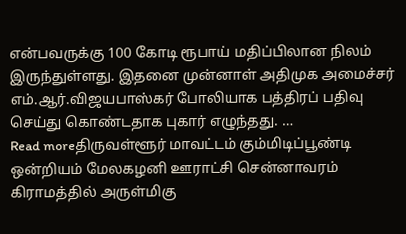என்பவருக்கு 100 கோடி ரூபாய் மதிப்பிலான நிலம் இருந்துள்ளது. இதனை முன்னாள் அதிமுக அமைச்சர் எம்.ஆர்.விஜயபாஸ்கர் போலியாக பத்திரப் பதிவு செய்து கொண்டதாக புகார் எழுந்தது. …
Read moreதிருவள்ளூர் மாவட்டம் கும்மிடிப்பூண்டி ஒன்றியம் மேலகழனி ஊராட்சி சென்னாவரம் கிராமத்தில் அருள்மிகு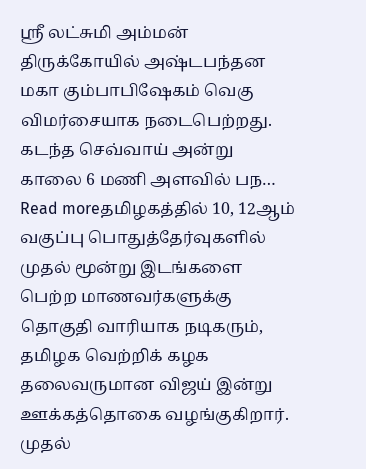ஸ்ரீ லட்சுமி அம்மன் திருக்கோயில் அஷ்டபந்தன மகா கும்பாபிஷேகம் வெகு விமர்சையாக நடைபெற்றது. கடந்த செவ்வாய் அன்று காலை 6 மணி அளவில் பந…
Read moreதமிழகத்தில் 10, 12ஆம் வகுப்பு பொதுத்தேர்வுகளில் முதல் மூன்று இடங்களை பெற்ற மாணவர்களுக்கு தொகுதி வாரியாக நடிகரும், தமிழக வெற்றிக் கழக தலைவருமான விஜய் இன்று ஊக்கத்தொகை வழங்குகிறார். முதல்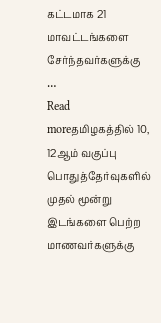கட்டமாக 21 மாவட்டங்களை சேர்ந்தவர்களுக்கு …
Read moreதமிழகத்தில் 10, 12ஆம் வகுப்பு பொதுத்தேர்வுகளில் முதல் மூன்று இடங்களை பெற்ற மாணவர்களுக்கு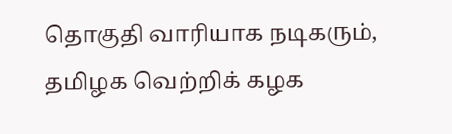தொகுதி வாரியாக நடிகரும், தமிழக வெற்றிக் கழக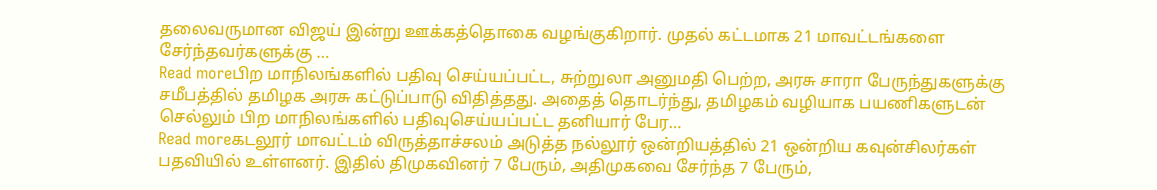தலைவருமான விஜய் இன்று ஊக்கத்தொகை வழங்குகிறார். முதல் கட்டமாக 21 மாவட்டங்களை சேர்ந்தவர்களுக்கு …
Read moreபிற மாநிலங்களில் பதிவு செய்யப்பட்ட, சுற்றுலா அனுமதி பெற்ற, அரசு சாரா பேருந்துகளுக்கு சமீபத்தில் தமிழக அரசு கட்டுப்பாடு விதித்தது. அதைத் தொடர்ந்து, தமிழகம் வழியாக பயணிகளுடன் செல்லும் பிற மாநிலங்களில் பதிவுசெய்யப்பட்ட தனியார் பேர…
Read moreகடலூர் மாவட்டம் விருத்தாச்சலம் அடுத்த நல்லூர் ஒன்றியத்தில் 21 ஒன்றிய கவுன்சிலர்கள் பதவியில் உள்ளனர். இதில் திமுகவினர் 7 பேரும், அதிமுகவை சேர்ந்த 7 பேரும்,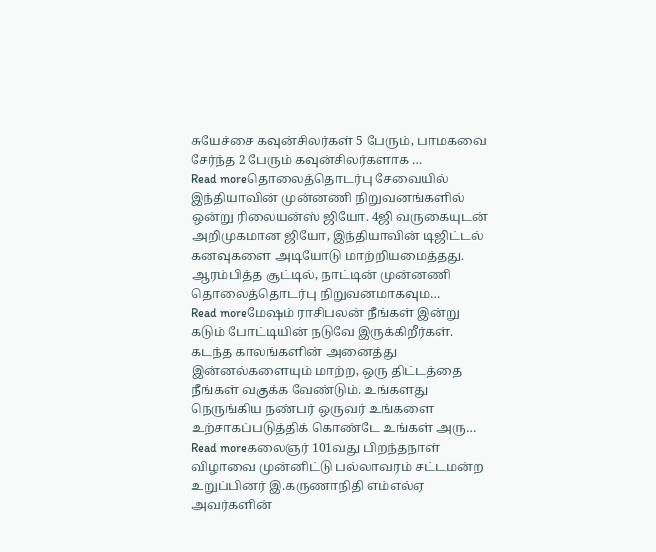சுயேச்சை கவுன்சிலர்கள் 5 பேரும், பாமகவை சேர்ந்த 2 பேரும் கவுன்சிலர்களாக …
Read moreதொலைத்தொடர்பு சேவையில் இந்தியாவின் முன்னணி நிறுவனங்களில் ஒன்று ரிலையன்ஸ் ஜியோ. 4ஜி வருகையுடன் அறிமுகமான ஜியோ, இந்தியாவின் டிஜிட்டல் கனவுகளை அடியோடு மாற்றியமைத்தது. ஆரம்பித்த சூட்டில், நாட்டின் முன்னணி தொலைத்தொடர்பு நிறுவனமாகவும…
Read moreமேஷம் ராசிபலன் நீங்கள் இன்று கடும் போட்டியின் நடுவே இருக்கிறீர்கள். கடந்த காலங்களின் அனைத்து இன்னல்களையும் மாற்ற, ஒரு திட்டத்தை நீங்கள் வகுக்க வேண்டும். உங்களது நெருங்கிய நண்பர் ஒருவர் உங்களை உற்சாகப்படுத்திக் கொண்டே உங்கள் அரு…
Read moreகலைஞர் 101வது பிறந்தநாள் விழாவை முன்னிட்டு பல்லாவரம் சட்டமன்ற உறுப்பினர் இ.கருணாநிதி எம்எல்ஏ அவர்களின்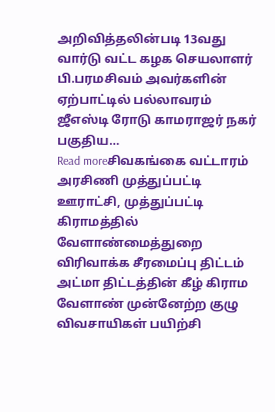அறிவித்தலின்படி 13வது வார்டு வட்ட கழக செயலாளர் பி.பரமசிவம் அவர்களின் ஏற்பாட்டில் பல்லாவரம் ஜீஎஸ்டி ரோடு காமராஜர் நகர் பகுதிய…
Read moreசிவகங்கை வட்டாரம் அரசிணி முத்துப்பட்டி ஊராட்சி, முத்துப்பட்டி கிராமத்தில் வேளாண்மைத்துறை விரிவாக்க சீரமைப்பு திட்டம் அட்மா திட்டத்தின் கீழ் கிராம வேளாண் முன்னேற்ற குழு விவசாயிகள் பயிற்சி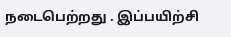நடைபெற்றது . இப்பயிற்சி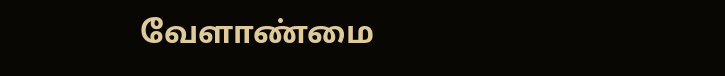வேளாண்மை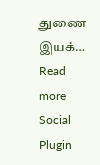துணை இயக்…
Read more
Social Plugin